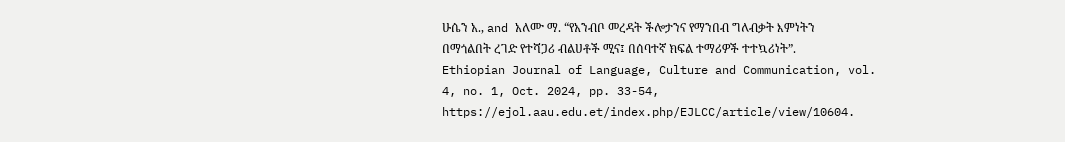ሁሴን አ., and አለሙ ማ. “የአንብቦ መረዳት ችሎታንና የማንበብ ግለብቃት እምነትን በማጎልበት ረገድ የተሻጋሪ ብልሀቶች ሚና፤ በሰባተኛ ክፍል ተማሪዎች ተተኳሪነት”. Ethiopian Journal of Language, Culture and Communication, vol. 4, no. 1, Oct. 2024, pp. 33-54, https://ejol.aau.edu.et/index.php/EJLCC/article/view/10604.